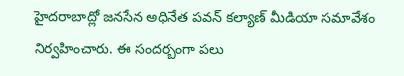హైదరాబాద్లో జనసేన అధినేత పవన్ కల్యాణ్ మీడియా సమావేశం నిర్వహించారు. ఈ సందర్బంగా పలు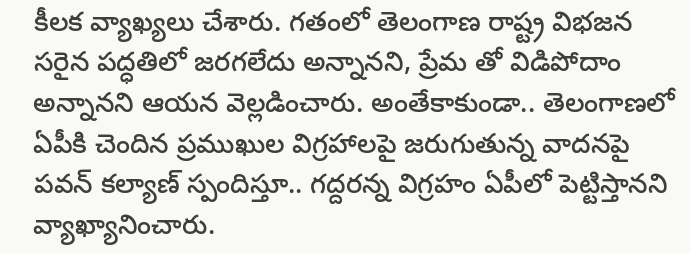కీలక వ్యాఖ్యలు చేశారు. గతంలో తెలంగాణ రాష్ట్ర విభజన సరైన పద్ధతిలో జరగలేదు అన్నానని, ప్రేమ తో విడిపోదాం అన్నానని ఆయన వెల్లడించారు. అంతేకాకుండా.. తెలంగాణలో ఏపీకి చెందిన ప్రముఖుల విగ్రహాలపై జరుగుతున్న వాదనపై పవన్ కల్యాణ్ స్పందిస్తూ.. గద్దరన్న విగ్రహం ఏపీలో పెట్టిస్తానని వ్యాఖ్యానించారు.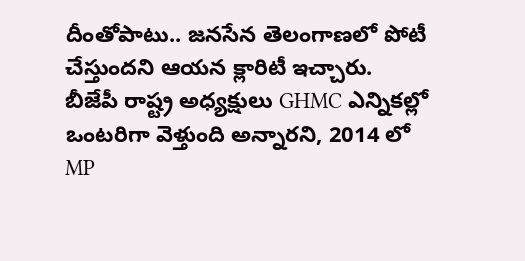దీంతోపాటు.. జనసేన తెలంగాణలో పోటీ చేస్తుందని ఆయన క్లారిటీ ఇచ్చారు. బీజేపీ రాష్ట్ర అధ్యక్షులు GHMC ఎన్నికల్లో ఒంటరిగా వెళ్తుంది అన్నారని, 2014 లో MP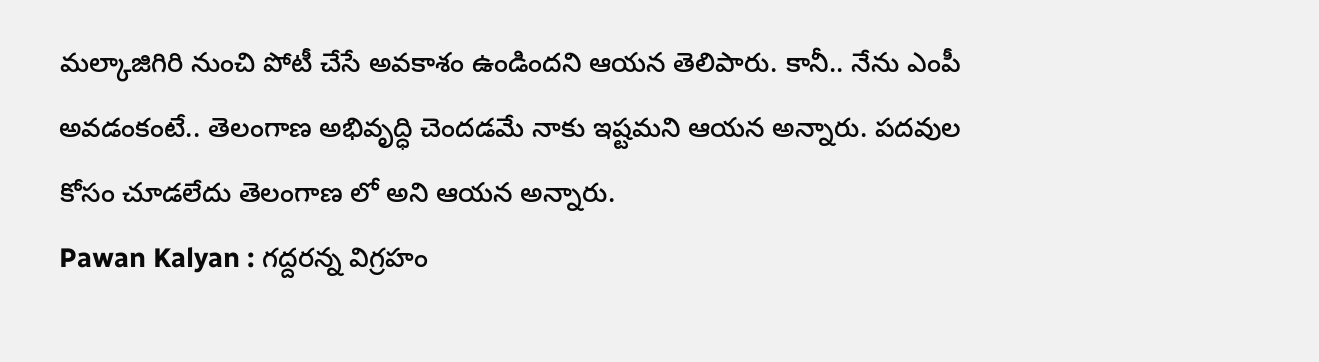మల్కాజిగిరి నుంచి పోటీ చేసే అవకాశం ఉండిందని ఆయన తెలిపారు. కానీ.. నేను ఎంపీ అవడంకంటే.. తెలంగాణ అభివృద్ధి చెందడమే నాకు ఇష్టమని ఆయన అన్నారు. పదవుల కోసం చూడలేదు తెలంగాణ లో అని ఆయన అన్నారు.
Pawan Kalyan : గద్దరన్న విగ్రహం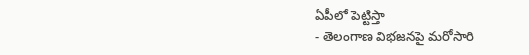ఏపీలో పెట్టిస్తా
- తెలంగాణ విభజనపై మరోసారి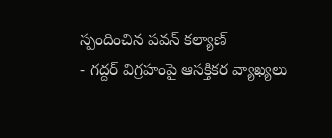స్పందించిన పవన్ కల్యాణ్
- గద్దర్ విగ్రహంపై ఆసక్తికర వ్యాఖ్యలు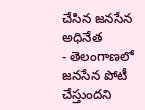చేసిన జనసేన అధినేత
- తెలంగాణలో జనసేన పోటీ చేస్తుందని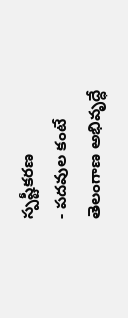స్పష్టీకరణ
- పదవుల కంటే తెలంగాణ అభివృద్ధే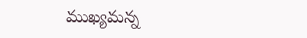ముఖ్యమన్న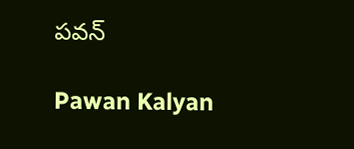పవన్

Pawan Kalyan